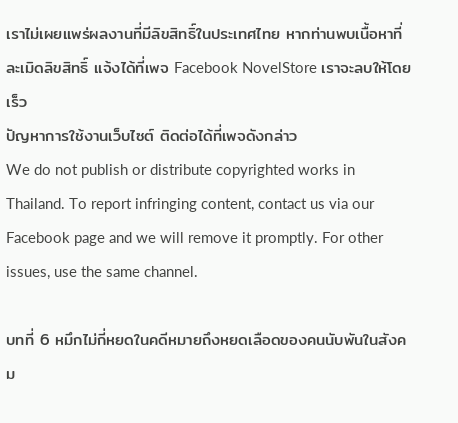เราไม่เผยแพร่ผลงานที่มีลิขสิทธิ์ในประเทศไทย หากท่านพบเนื้อหาที่ละเมิดลิขสิทธิ์ แจ้งได้ที่เพจ Facebook NovelStore เราจะลบให้โดยเร็ว
ปัญหาการใช้งานเว็บไซต์ ติดต่อได้ที่เพจดังกล่าว
We do not publish or distribute copyrighted works in Thailand. To report infringing content, contact us via our Facebook page and we will remove it promptly. For other issues, use the same channel.

บทที่ 6 หมึกไม่กี่หยดในคดีหมายถึงหยดเลือดของคนนับพันในสังคม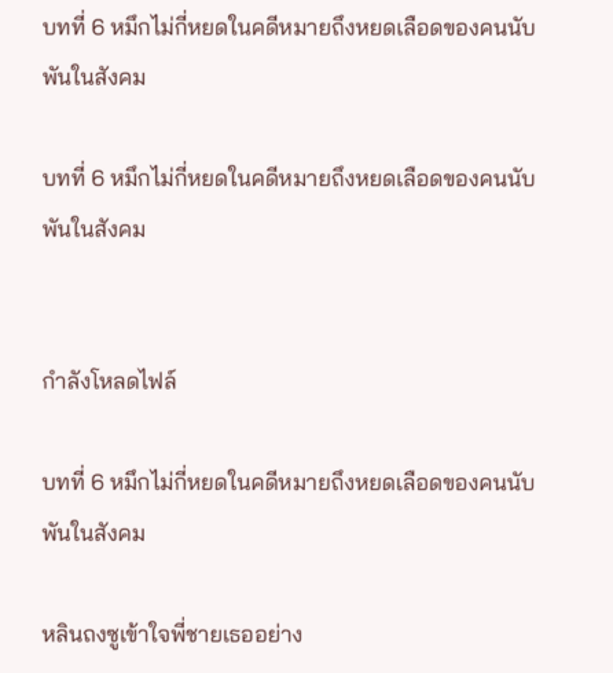บทที่ 6 หมึกไม่กี่หยดในคดีหมายถึงหยดเลือดของคนนับพันในสังคม

บทที่ 6 หมึกไม่กี่หยดในคดีหมายถึงหยดเลือดของคนนับพันในสังคม


กำลังโหลดไฟล์

บทที่ 6 หมึกไม่กี่หยดในคดีหมายถึงหยดเลือดของคนนับพันในสังคม

หลินถงซูเข้าใจพี่ชายเธออย่าง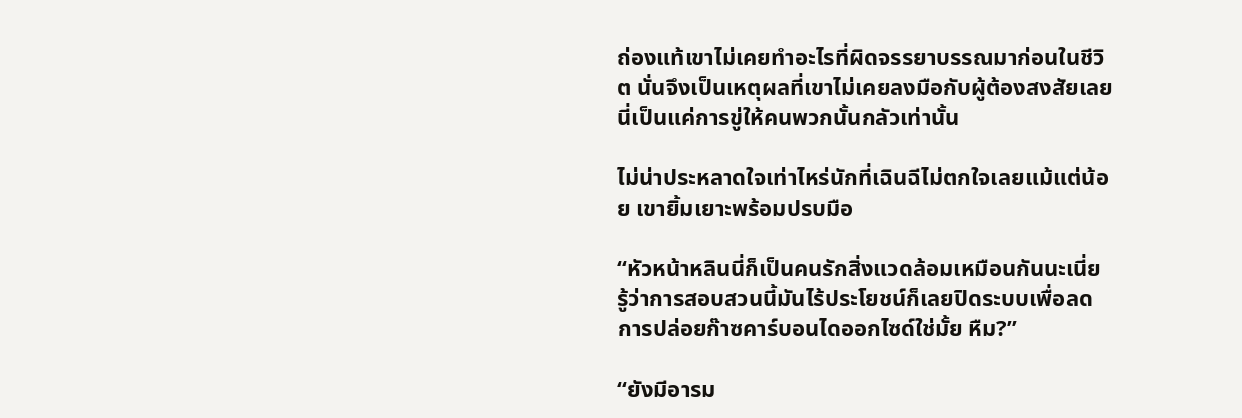ถ่องแท้เขาไม่เคยทำอะไรที่ผิดจรรยาบรรณมาก่อนในชีวิต นั่นจึงเป็นเหตุผลที่เขาไม่เคยลงมือกับผู้ต้องสงสัยเลย นี่เป็นแค่การขู่ให้คนพวกนั้นกลัวเท่านั้น

ไม่น่าประหลาดใจเท่าไหร่นักที่เฉินฉีไม่ตกใจเลยแม้แต่น้อย เขายิ้มเยาะพร้อมปรบมือ

“หัวหน้าหลินนี่ก็เป็นคนรักสิ่งแวดล้อมเหมือนกันนะเนี่ย รู้ว่าการสอบสวนนี้มันไร้ประโยชน์ก็เลยปิดระบบเพื่อลดการปล่อยก๊าซคาร์บอนไดออกไซด์ใช่มั้ย หืม?”

“ยังมีอารม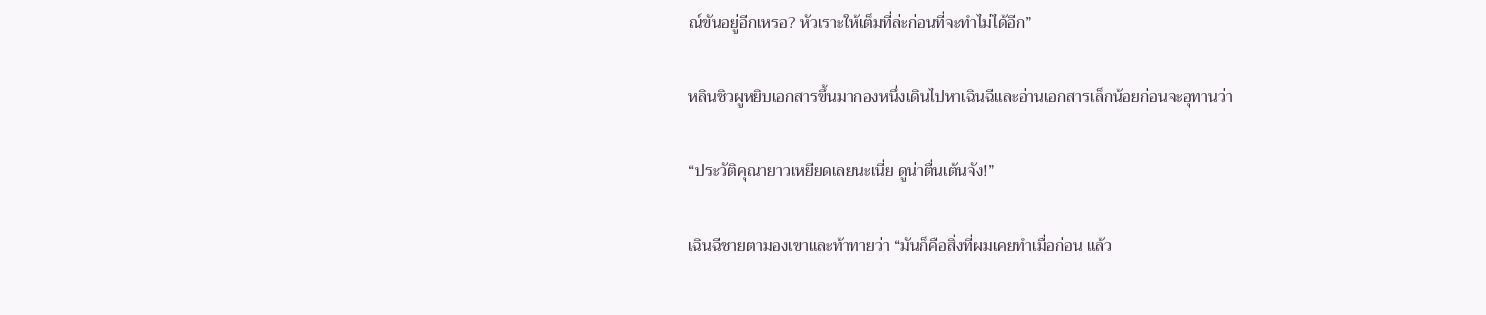ณ์ขันอยู่อีกเหรอ? หัวเราะให้เต็มที่ล่ะก่อนที่จะทำไม่ได้อีก”

หลินชิวผูหยิบเอกสารขึ้นมากองหนึ่งเดินไปหาเฉินฉีและอ่านเอกสารเล็กน้อยก่อนจะอุทานว่า

“ประวัติคุณายาวเหยียดเลยนะเนี่ย ดูน่าตื่นเต้นจัง!”

เฉินฉีชายตามองเขาและท้าทายว่า “มันก็คือสิ่งที่ผมเคยทำเมื่อก่อน แล้ว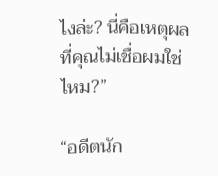ไงล่ะ? นี่คือเหตุผลที่คุณไม่เชื่อผมใช่ไหม?”

“อดีตนัก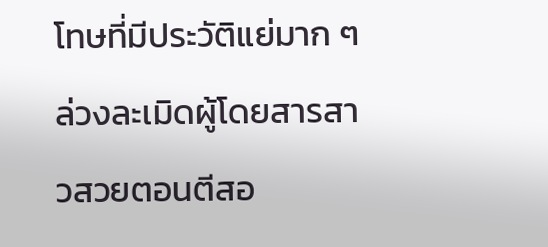โทษที่มีประวัติแย่มาก ๆ ล่วงละเมิดผู้โดยสารสาวสวยตอนตีสอ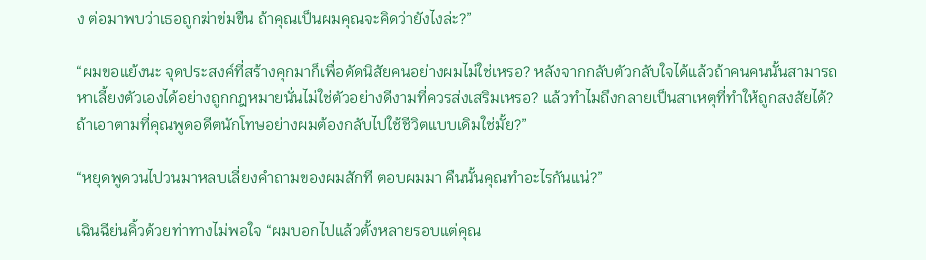ง ต่อมาพบว่าเธอถูกฆ่าข่มขืน ถ้าคุณเป็นผมคุณจะคิดว่ายังไงล่ะ?”

“ผมขอแย้งนะ จุดประสงค์ที่สร้างคุกมาก็เพื่อดัดนิสัยคนอย่างผมไม่ใช่เหรอ? หลังจากกลับตัวกลับใจได้แล้วถ้าคนคนนั้นสามารถหาเลี้ยงตัวเองได้อย่างถูกกฎหมายนั่นไม่ใช่ตัวอย่างดีงามที่ควรส่งเสริมเหรอ? แล้วทำไมถึงกลายเป็นสาเหตุที่ทำให้ถูกสงสัยได้? ถ้าเอาตามที่คุณพูดอดีตนักโทษอย่างผมต้องกลับไปใช้ชีวิตแบบเดิมใช่มั้ย?”

“หยุดพูดวนไปวนมาหลบเลี่ยงคำถามของผมสักที ตอบผมมา คืนนั้นคุณทำอะไรกันแน่?”

เฉินฉีย่นคิ้วด้วยท่าทางไม่พอใจ “ผมบอกไปแล้วตั้งหลายรอบแต่คุณ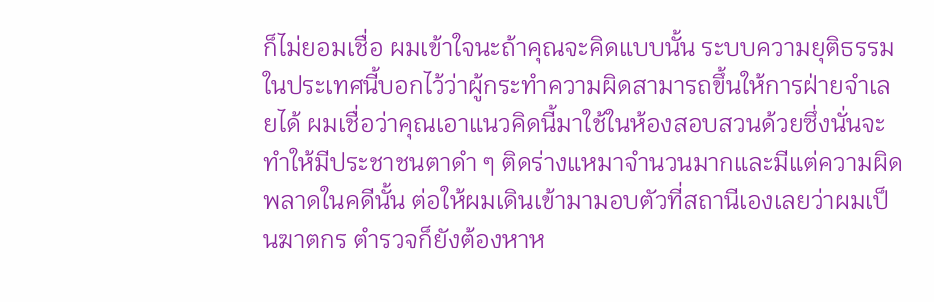ก็ไม่ยอมเชื่อ ผมเข้าใจนะถ้าคุณจะคิดแบบนั้น ระบบความยุติธรรมในประเทศนี้บอกไว้ว่าผู้กระทำความผิดสามารถขึ้นให้การฝ่ายจำเลยได้ ผมเชื่อว่าคุณเอาแนวคิดนี้มาใช้ในห้องสอบสวนด้วยซึ่งนั่นจะทำให้มีประชาชนตาดำ ๆ ติดร่างแหมาจำนวนมากและมีแต่ความผิดพลาดในคดีนั้น ต่อให้ผมเดินเข้ามามอบตัวที่สถานีเองเลยว่าผมเป็นฆาตกร ตำรวจก็ยังต้องหาห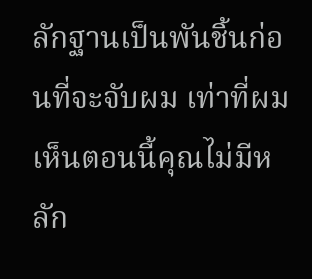ลักฐานเป็นพันชิ้นก่อนที่จะจับผม เท่าที่ผมเห็นตอนนี้คุณไม่มีหลัก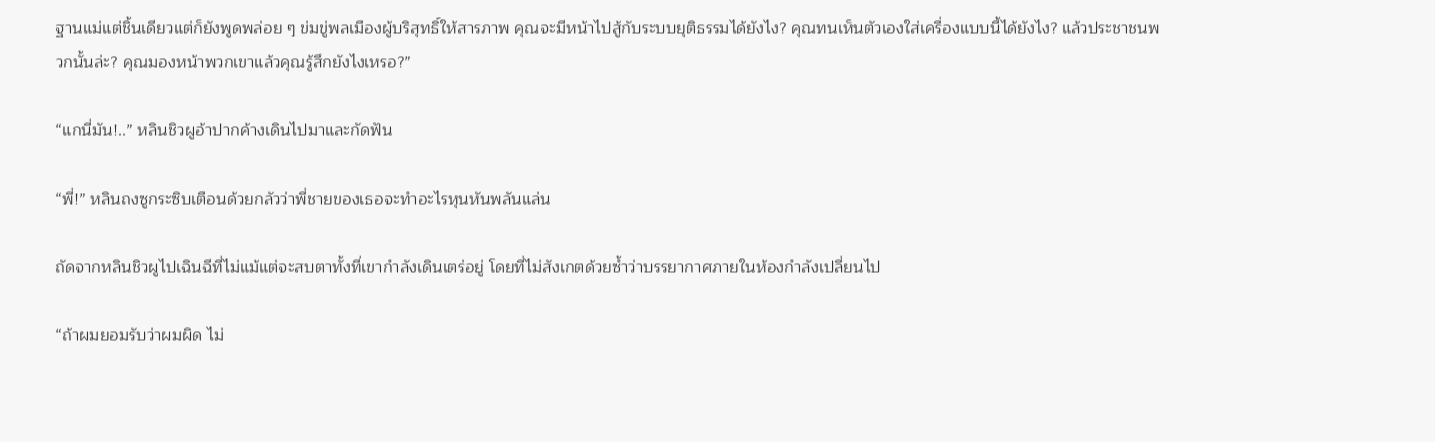ฐานแม่แต่ชิ้นเดียวแต่ก็ยังพูดพล่อย ๆ ข่มขู่พลเมืองผู้บริสุทธิ์ให้สารภาพ คุณจะมีหน้าไปสู้กับระบบยุติธรรมได้ยังไง? คุณทนเห็นตัวเองใส่เครื่องแบบนี้ได้ยังไง? แล้วประชาชนพวกนั้นล่ะ? คุณมองหน้าพวกเขาแล้วคุณรู้สึกยังไงเหรอ?”

“แกนี่มัน!..” หลินชิวผูอ้าปากค้างเดินไปมาและกัดฟัน

“พี่!” หลินถงซูกระซิบเตือนด้วยกลัวว่าพี่ชายของเธอจะทำอะไรหุนหันพลันแล่น

ถัดจากหลินชิวผูไปเฉินฉีที่ไม่แม้แต่จะสบตาทั้งที่เขากำลังเดินเตร่อยู่ โดยที่ไม่สังเกตด้วยซ้ำว่าบรรยากาศภายในห้องกำลังเปลี่ยนไป

“ถ้าผมยอมรับว่าผมผิด ไม่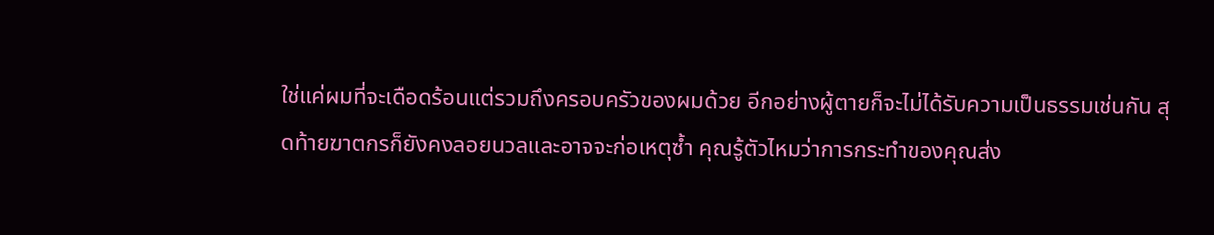ใช่แค่ผมที่จะเดือดร้อนแต่รวมถึงครอบครัวของผมด้วย อีกอย่างผู้ตายก็จะไม่ได้รับความเป็นธรรมเช่นกัน สุดท้ายฆาตกรก็ยังคงลอยนวลและอาจจะก่อเหตุซ้ำ คุณรู้ตัวไหมว่าการกระทำของคุณส่ง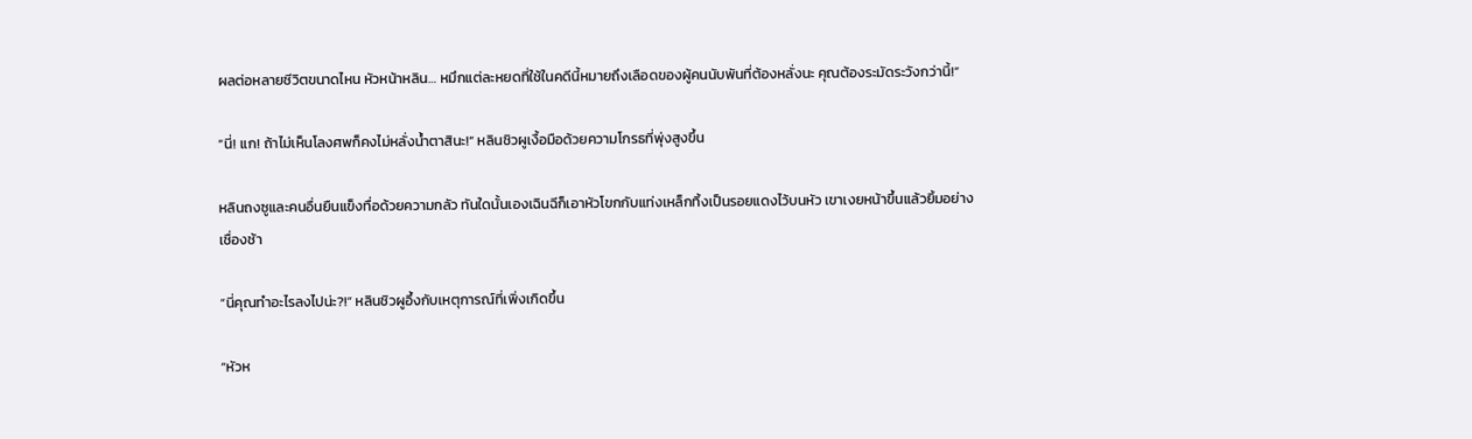ผลต่อหลายชีวิตขนาดไหน หัวหน้าหลิน… หมึกแต่ละหยดที่ใช้ในคดีนี้หมายถึงเลือดของผู้คนนับพันที่ต้องหลั่งนะ คุณต้องระมัดระวังกว่านี้!”

“นี่! แก! ถ้าไม่เห็นโลงศพก็คงไม่หลั่งน้ำตาสินะ!” หลินชิวผูเงื้อมือด้วยความโกรธที่พุ่งสูงขึ้น

หลินถงซูและคนอื่นยืนแข็งทื่อด้วยความกลัว ทันใดนั้นเองเฉินฉีก็เอาหัวโขกกับแท่งเหล็กทิ้งเป็นรอยแดงไว้บนหัว เขาเงยหน้าขึ้นแล้วยิ้มอย่างเชื่องช้า

“นี่คุณทำอะไรลงไปน่ะ?!” หลินชิวผูอึ้งกับเหตุการณ์ที่เพิ่งเกิดขึ้น

“หัวห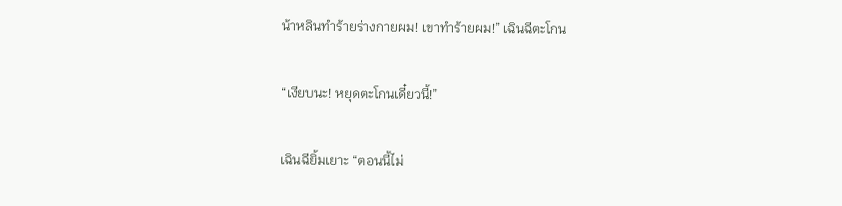น้าหลินทำร้ายร่างกายผม! เขาทำร้ายผม!” เฉินฉีตะโกน

“เงียบนะ! หยุดตะโกนเดี๋ยวนี้!”

เฉินฉียิ้มเยาะ “ตอนนี้ไม่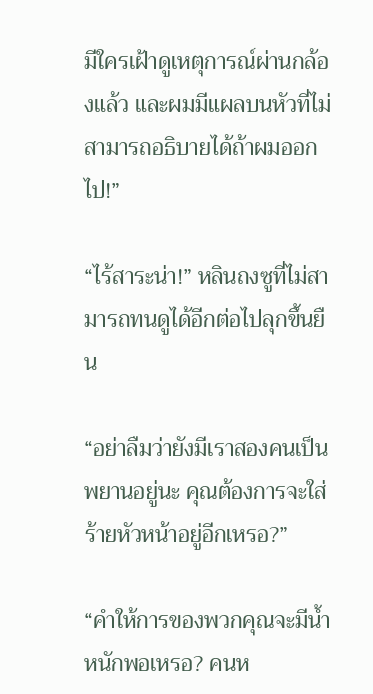มีใครเฝ้าดูเหตุการณ์ผ่านกล้องแล้ว และผมมีแผลบนหัวที่ไม่สามารถอธิบายได้ถ้าผมออกไป!”

“ไร้สาระน่า!” หลินถงซูที่ไม่สามารถทนดูได้อีกต่อไปลุกขึ้นยืน

“อย่าลืมว่ายังมีเราสองคนเป็นพยานอยู่นะ คุณต้องการจะใส่ร้ายหัวหน้าอยู่อีกเหรอ?”

“คำให้การของพวกคุณจะมีน้ำหนักพอเหรอ? คนห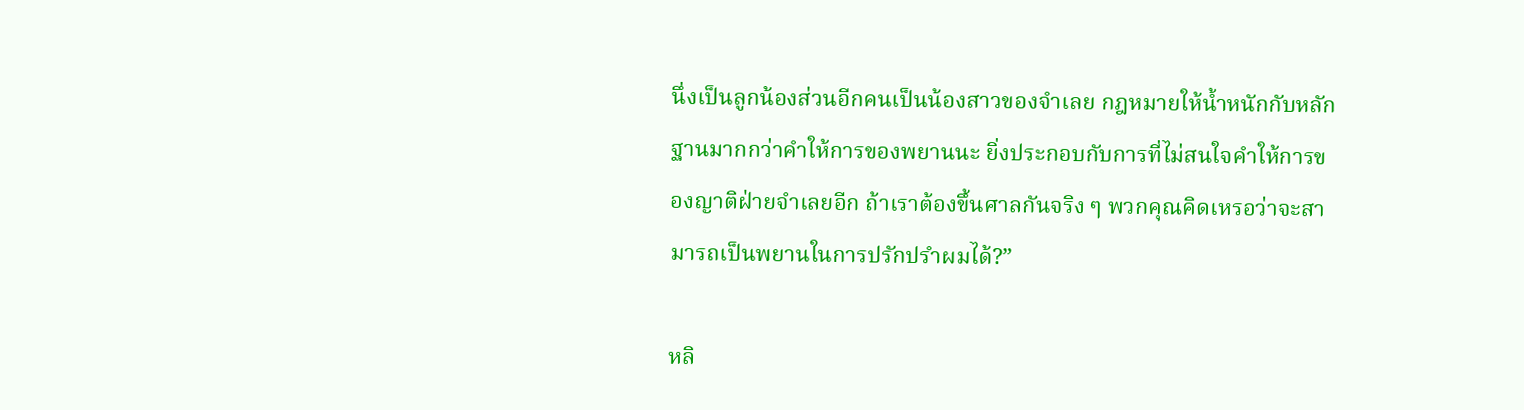นึ่งเป็นลูกน้องส่วนอีกคนเป็นน้องสาวของจำเลย กฎหมายให้น้ำหนักกับหลักฐานมากกว่าคำให้การของพยานนะ ยิ่งประกอบกับการที่ไม่สนใจคำให้การของญาติฝ่ายจำเลยอีก ถ้าเราต้องขึ้นศาลกันจริง ๆ พวกคุณคิดเหรอว่าจะสามารถเป็นพยานในการปรักปรำผมได้?”

หลิ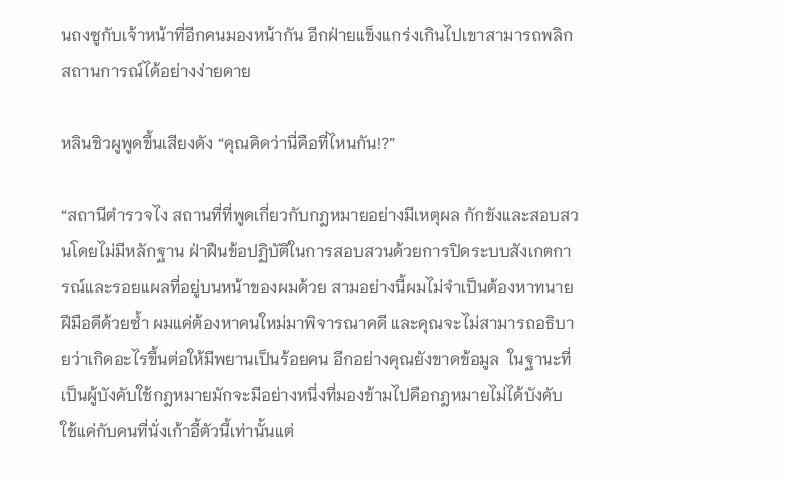นถงซูกับเจ้าหน้าที่อีกคนมองหน้ากัน อีกฝ่ายแข็งแกร่งเกินไปเขาสามารถพลิกสถานการณ์ได้อย่างง่ายดาย

หลินชิวผูพูดขึ้นเสียงดัง “คุณคิดว่านี่คือที่ไหนกัน!?”

“สถานีตำรวจไง สถานที่ที่พูดเกี่ยวกับกฎหมายอย่างมีเหตุผล กักขังและสอบสวนโดยไม่มีหลักฐาน ฝ่าฝืนข้อปฏิบัติในการสอบสวนด้วยการปิดระบบสังเกตการณ์และรอยแผลที่อยู่บนหน้าของผมด้วย สามอย่างนี้ผมไม่จำเป็นต้องหาทนายฝีมือดีด้วยซ้ำ ผมแค่ต้องหาคนใหม่มาพิจารณาคดี และคุณจะไม่สามารถอธิบายว่าเกิดอะไรขึ้นต่อให้มีพยานเป็นร้อยคน อีกอย่างคุณยังขาดข้อมูล  ในฐานะที่เป็นผู้บังคับใช้กฎหมายมักจะมีอย่างหนึ่งที่มองข้ามไปคือกฎหมายไม่ได้บังคับใช้แค่กับคนที่นั่งเก้าอี้ตัวนี้เท่านั้นแต่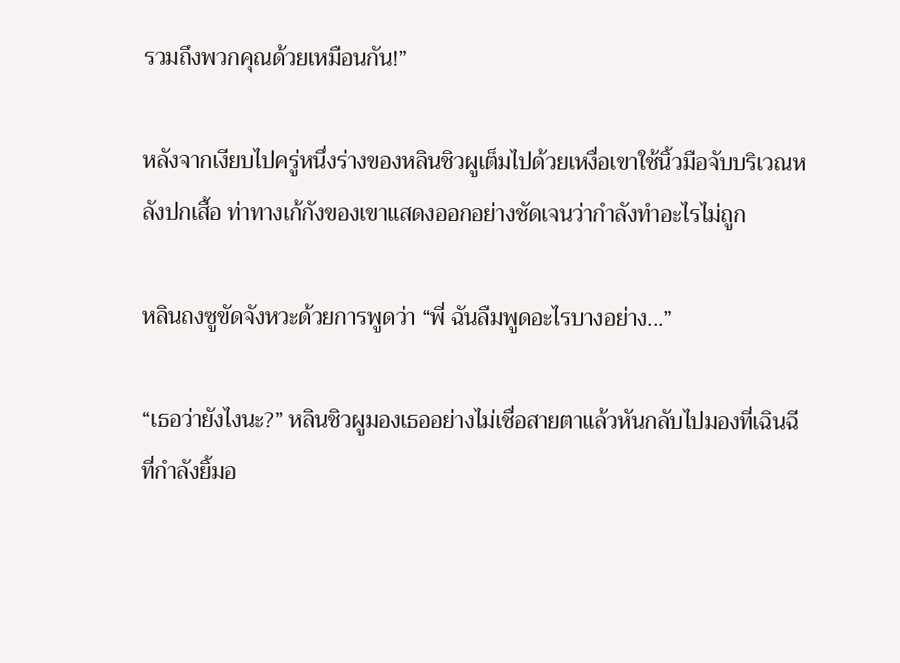รวมถึงพวกคุณด้วยเหมือนกัน!”

หลังจากเงียบไปครู่หนึ่งร่างของหลินชิวผูเต็มไปด้วยเหงื่อเขาใช้นิ้วมือจับบริเวณหลังปกเสื้อ ท่าทางเก้กังของเขาแสดงออกอย่างชัดเจนว่ากำลังทำอะไรไม่ถูก

หลินถงซูขัดจังหวะด้วยการพูดว่า “พี่ ฉันลืมพูดอะไรบางอย่าง...”

“เธอว่ายังไงนะ?” หลินชิวผูมองเธออย่างไม่เชื่อสายตาแล้วหันกลับไปมองที่เฉินฉีที่กำลังยิ้มอ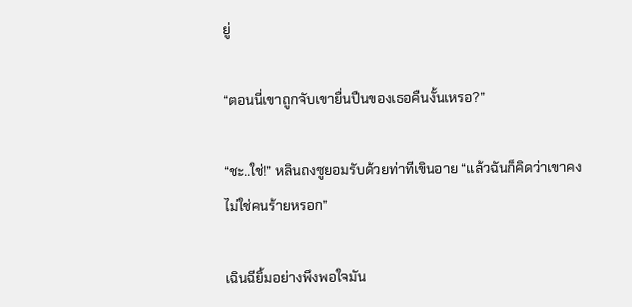ยู่

“ตอนนี่เขาถูกจับเขายื่นปืนของเธอคืนงั้นเหรอ?”

“ชะ..ใช่!” หลินถงซูยอมรับด้วยท่าทีเขินอาย “แล้วฉันก็คิดว่าเขาคงไม่ใช่คนร้ายหรอก”

เฉินฉียิ้มอย่างพึงพอใจมัน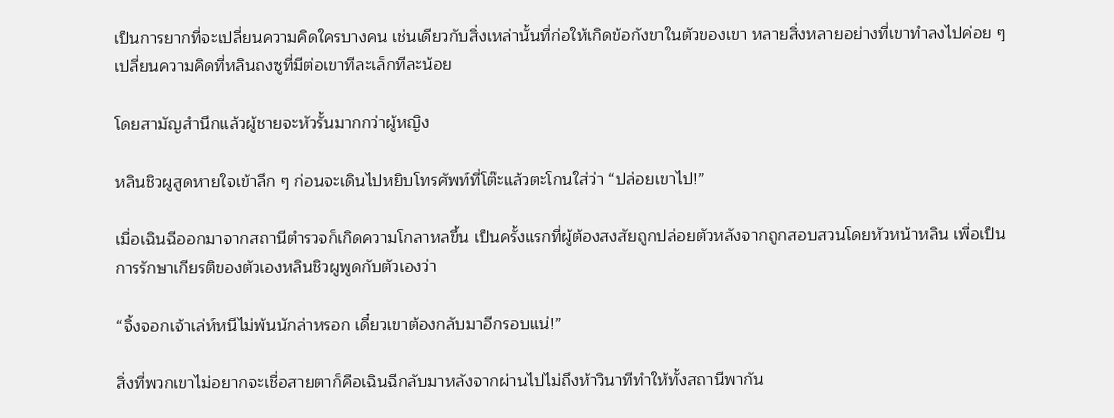เป็นการยากที่จะเปลี่ยนความคิดใครบางคน เช่นเดียวกับสิ่งเหล่านั้นที่ก่อให้เกิดข้อกังขาในตัวของเขา หลายสิ่งหลายอย่างที่เขาทำลงไปค่อย ๆ เปลี่ยนความคิดที่หลินถงซูที่มีต่อเขาทีละเล็กทีละน้อย

โดยสามัญสำนึกแล้วผู้ชายจะหัวรั้นมากกว่าผู้หญิง

หลินชิวผูสูดหายใจเข้าลึก ๆ ก่อนจะเดินไปหยิบโทรศัพท์ที่โต๊ะแล้วตะโกนใส่ว่า “ปล่อยเขาไป!”

เมื่อเฉินฉีออกมาจากสถานีตำรวจก็เกิดความโกลาหลขึ้น เป็นครั้งแรกที่ผู้ต้องสงสัยถูกปล่อยตัวหลังจากถูกสอบสวนโดยหัวหน้าหลิน เพื่อเป็นการรักษาเกียรติของตัวเองหลินชิวผูพูดกับตัวเองว่า

“จิ้งจอกเจ้าเล่ห์หนีไม่พ้นนักล่าหรอก เดี๋ยวเขาต้องกลับมาอีกรอบแน่!”

สิ่งที่พวกเขาไม่อยากจะเชื่อสายตาก็คือเฉินฉีกลับมาหลังจากผ่านไปไม่ถึงห้าวินาทีทำให้ทั้งสถานีพากัน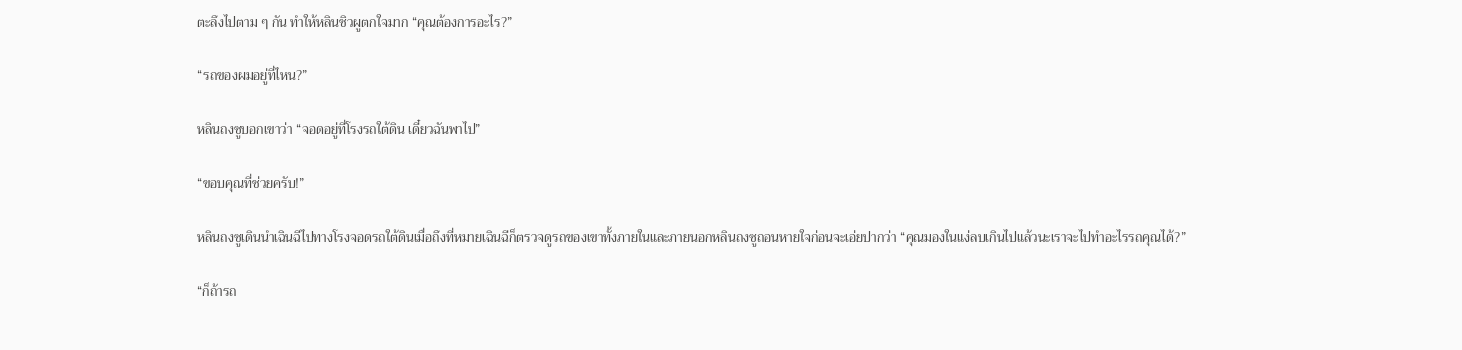ตะลึงไปตาม ๆ กัน ทำให้หลินชิวผูตกใจมาก “คุณต้องการอะไร?”

“รถของผมอยู่ที่ไหน?”

หลินถงซูบอกเขาว่า “จอดอยู่ที่โรงรถใต้ดิน เดี๋ยวฉันพาไป”

“ขอบคุณที่ช่วยครับ!”

หลินถงซูเดินนำเฉินฉีไปทางโรงจอดรถใต้ดินเมื่อถึงที่หมายเฉินฉีก็ตรวจดูรถของเขาทั้งภายในและภายนอกหลินถงซูถอนหายใจก่อนจะเอ่ยปากว่า “คุณมองในแง่ลบเกินไปแล้วนะเราจะไปทำอะไรรถคุณได้?”

“ก็ถ้ารถ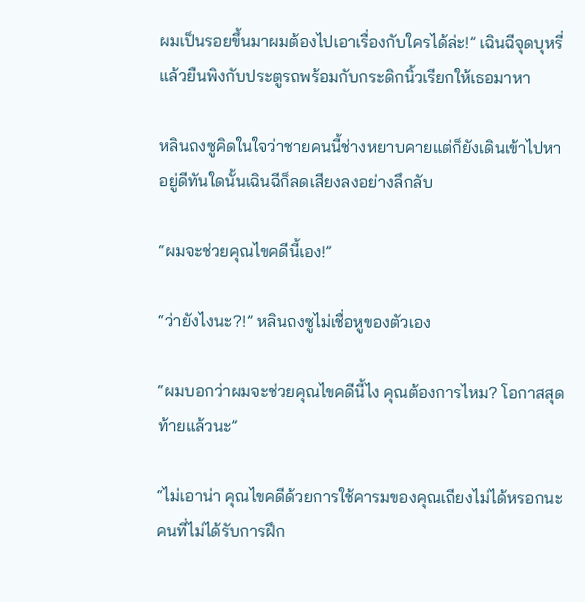ผมเป็นรอยขึ้นมาผมต้องไปเอาเรื่องกับใครได้ล่ะ!” เฉินฉีจุดบุหรี่แล้วยืนพิงกับประตูรถพร้อมกับกระดิกนิ้วเรียกให้เธอมาหา

หลินถงซูคิดในใจว่าชายคนนี้ช่างหยาบคายแต่ก็ยังเดินเข้าไปหาอยู่ดีทันใดนั้นเฉินฉีก็ลดเสียงลงอย่างลึกลับ

“ผมจะช่วยคุณไขคดีนี้เอง!”

“ว่ายังไงนะ?!” หลินถงซูไม่เชื่อหูของตัวเอง

“ผมบอกว่าผมจะช่วยคุณไขคดีนี้ไง คุณต้องการไหม? โอกาสสุดท้ายแล้วนะ”

“ไม่เอาน่า คุณไขคดีด้วยการใช้คารมของคุณเถียงไม่ได้หรอกนะ คนที่ไม่ได้รับการฝึก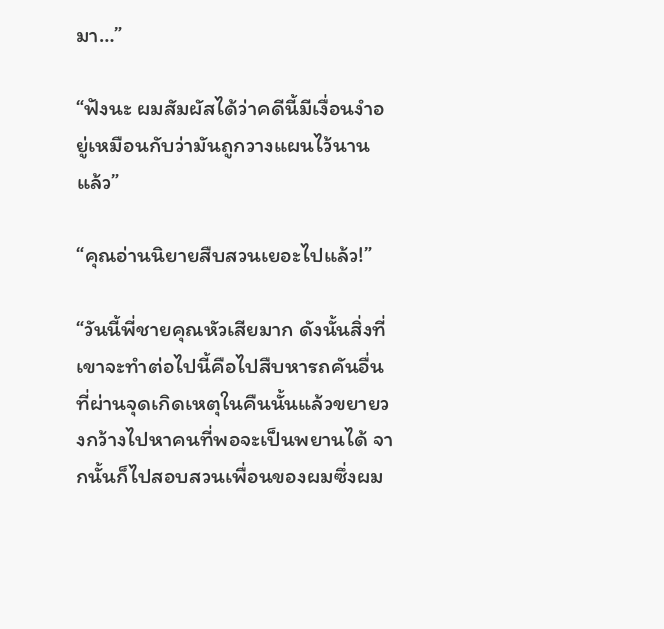มา…”

“ฟังนะ ผมสัมผัสได้ว่าคดีนี้มีเงื่อนงำอยู่เหมือนกับว่ามันถูกวางแผนไว้นานแล้ว”

“คุณอ่านนิยายสืบสวนเยอะไปแล้ว!”

“วันนี้พี่ชายคุณหัวเสียมาก ดังนั้นสิ่งที่เขาจะทำต่อไปนี้คือไปสืบหารถคันอื่นที่ผ่านจุดเกิดเหตุในคืนนั้นแล้วขยายวงกว้างไปหาคนที่พอจะเป็นพยานได้ จากนั้นก็ไปสอบสวนเพื่อนของผมซึ่งผม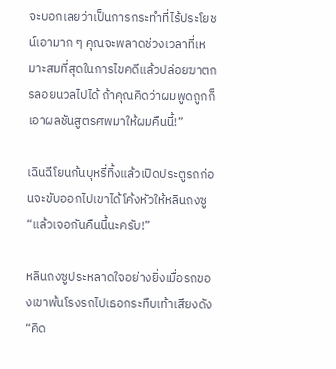จะบอกเลยว่าเป็นการกระทำที่ไร้ประโยชน์เอามาก ๆ คุณจะพลาดช่วงเวลาที่เหมาะสมที่สุดในการไขคดีแล้วปล่อยฆาตกรลอยนวลไปได้ ถ้าคุณคิดว่าผมพูดถูกก็เอาผลชันสูตรศพมาให้ผมคืนนี้!”

เฉินฉีโยนก้นบุหรี่ทิ้งแล้วเปิดประตูรถก่อนจะขับออกไปเขาได้โค้งหัวให้หลินถงซู “แล้วเจอกันคืนนี้นะครับ!”

หลินถงซูประหลาดใจอย่างยิ่งเมื่อรถของเขาพ้นโรงรถไปเธอกระทืบเท้าเสียงดัง “คิด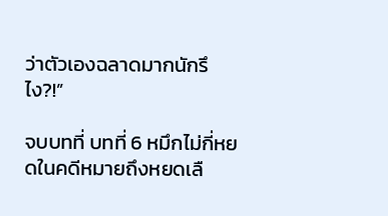ว่าตัวเองฉลาดมากนักรึไง?!”

จบบทที่ บทที่ 6 หมึกไม่กี่หยดในคดีหมายถึงหยดเลื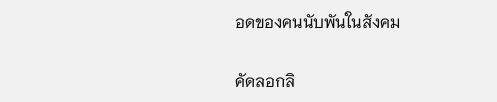อดของคนนับพันในสังคม

คัดลอกลิ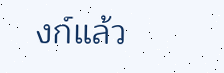งก์แล้ว